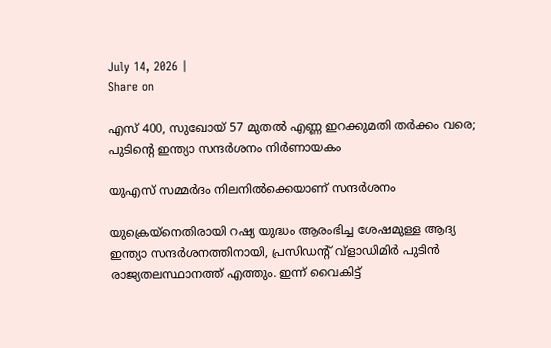July 14, 2026 |
Share on

എസ് 400, സുഖോയ് 57 മുതല്‍ എണ്ണ ഇറക്കുമതി തര്‍ക്കം വരെ; പുടിന്റെ ഇന്ത്യാ സന്ദര്‍ശനം നിര്‍ണായകം

യുഎസ് സമ്മര്‍ദം നിലനില്‍ക്കെയാണ് സന്ദര്‍ശനം

യുക്രെയ്‌നെതിരായി റഷ്യ യുദ്ധം ആരംഭിച്ച ശേഷമുള്ള ആദ്യ ഇന്ത്യാ സന്ദര്‍ശനത്തിനായി, പ്രസിഡന്റ് വ്‌ളാഡിമിര്‍ പുടിന്‍ രാജ്യതലസ്ഥാനത്ത് എത്തും. ഇന്ന് വൈകിട്ട്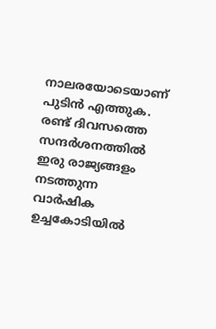നാലരയോടെയാണ് പുടിന്‍ എത്തുക. രണ്ട് ദിവസത്തെ സന്ദര്‍ശനത്തില്‍ ഇരു രാജ്യങ്ങളം നടത്തുന്ന വാര്‍ഷിക ഉച്ചകോടിയില്‍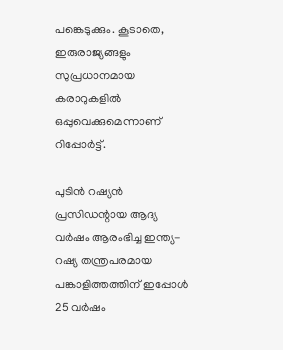പങ്കെടുക്കും. കൂടാതെ, ഇരുരാജ്യങ്ങളും സുപ്രധാനമായ കരാറുകളില്‍ ഒപ്പുവെക്കുമെന്നാണ് റിപ്പോര്‍ട്ട്.

പുടിന്‍ റഷ്യന്‍ പ്രസിഡന്റായ ആദ്യ വര്‍ഷം ആരംഭിച്ച ഇന്ത്യ-റഷ്യ തന്ത്രപരമായ പങ്കാളിത്തത്തിന് ഇപ്പോള്‍ 25 വര്‍ഷം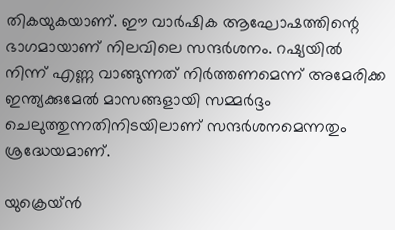തികയുകയാണ്. ഈ വാര്‍ഷിക ആഘോഷത്തിന്റെ ഭാഗമായാണ് നിലവിലെ സന്ദര്‍ശനം. റഷ്യയില്‍ നിന്ന് എണ്ണ വാങ്ങുന്നത് നിര്‍ത്തണമെന്ന് അമേരിക്ക ഇന്ത്യക്കുമേല്‍ മാസങ്ങളായി സമ്മര്‍ദ്ദം ചെലുത്തുന്നതിനിടയിലാണ് സന്ദര്‍ശനമെന്നതും ശ്രദ്ധേയമാണ്.

യുക്രെയ്ന്‍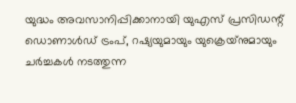യുദ്ധം അവസാനിപ്പിക്കാനായി യുഎസ് പ്രസിഡന്റ് ഡൊണാള്‍ഡ് ട്രംപ്, റഷ്യയുമായും യുക്രെയ്‌നുമായും ചര്‍ച്ചകള്‍ നടത്തുന്ന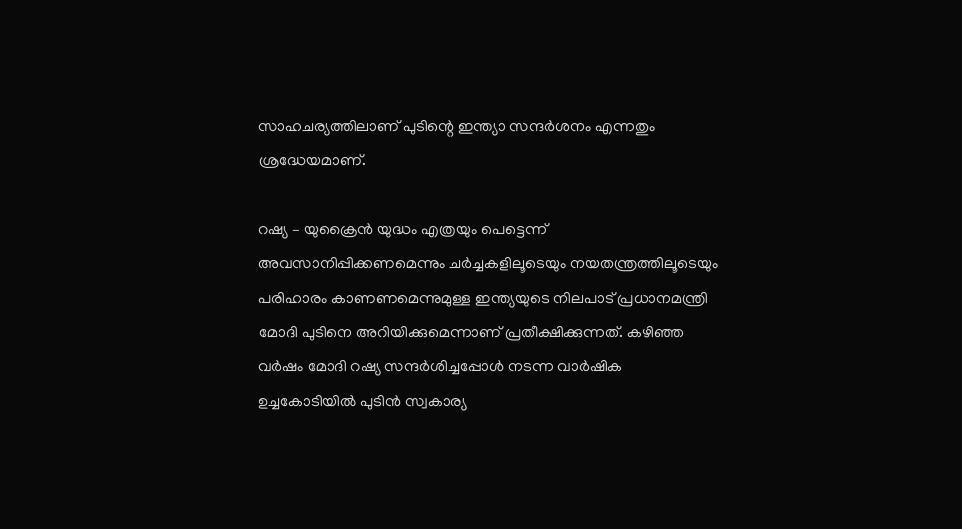സാഹചര്യത്തിലാണ് പുടിന്റെ ഇന്ത്യാ സന്ദര്‍ശനം എന്നതും ശ്രദ്ധേയമാണ്.

റഷ്യ – യുക്രൈന്‍ യുദ്ധം എത്രയും പെട്ടെന്ന് അവസാനിപ്പിക്കണമെന്നും ചര്‍ച്ചകളിലൂടെയും നയതന്ത്രത്തിലൂടെയും പരിഹാരം കാണണമെന്നുമുള്ള ഇന്ത്യയുടെ നിലപാട് പ്രധാനമന്ത്രി മോദി പുടിനെ അറിയിക്കുമെന്നാണ് പ്രതീക്ഷിക്കുന്നത്. കഴിഞ്ഞ വര്‍ഷം മോദി റഷ്യ സന്ദര്‍ശിച്ചപ്പോള്‍ നടന്ന വാര്‍ഷിക ഉച്ചകോടിയില്‍ പുടിന്‍ സ്വകാര്യ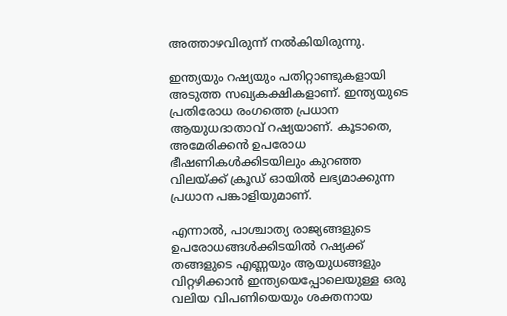അത്താഴവിരുന്ന് നല്‍കിയിരുന്നു.

ഇന്ത്യയും റഷ്യയും പതിറ്റാണ്ടുകളായി അടുത്ത സഖ്യകക്ഷികളാണ്. ഇന്ത്യയുടെ പ്രതിരോധ രംഗത്തെ പ്രധാന ആയുധദാതാവ് റഷ്യയാണ്. കൂടാതെ, അമേരിക്കന്‍ ഉപരോധ ഭീഷണികള്‍ക്കിടയിലും കുറഞ്ഞ വിലയ്ക്ക് ക്രൂഡ് ഓയില്‍ ലഭ്യമാക്കുന്ന പ്രധാന പങ്കാളിയുമാണ്.

എന്നാല്‍, പാശ്ചാത്യ രാജ്യങ്ങളുടെ ഉപരോധങ്ങള്‍ക്കിടയില്‍ റഷ്യക്ക് തങ്ങളുടെ എണ്ണയും ആയുധങ്ങളും വിറ്റഴിക്കാന്‍ ഇന്ത്യയെപ്പോലെയുള്ള ഒരു വലിയ വിപണിയെയും ശക്തനായ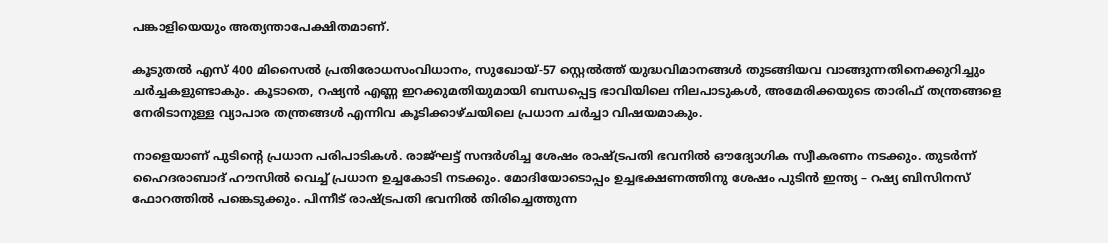പങ്കാളിയെയും അത്യന്താപേക്ഷിതമാണ്.

കൂടുതല്‍ എസ് 400 മിസൈല്‍ പ്രതിരോധസംവിധാനം, സുഖോയ്-57 സ്റ്റെല്‍ത്ത് യുദ്ധവിമാനങ്ങള്‍ തുടങ്ങിയവ വാങ്ങുന്നതിനെക്കുറിച്ചും ചര്‍ച്ചകളുണ്ടാകും. കൂടാതെ, റഷ്യന്‍ എണ്ണ ഇറക്കുമതിയുമായി ബന്ധപ്പെട്ട ഭാവിയിലെ നിലപാടുകള്‍, അമേരിക്കയുടെ താരിഫ് തന്ത്രങ്ങളെ നേരിടാനുള്ള വ്യാപാര തന്ത്രങ്ങള്‍ എന്നിവ കൂടിക്കാഴ്ചയിലെ പ്രധാന ചര്‍ച്ചാ വിഷയമാകും.

നാളെയാണ് പുടിന്റെ പ്രധാന പരിപാടികള്‍. രാജ്ഘട്ട് സന്ദര്‍ശിച്ച ശേഷം രാഷ്ട്രപതി ഭവനില്‍ ഔദ്യോഗിക സ്വീകരണം നടക്കും. തുടര്‍ന്ന് ഹൈദരാബാദ് ഹൗസില്‍ വെച്ച് പ്രധാന ഉച്ചകോടി നടക്കും. മോദിയോടൊപ്പം ഉച്ചഭക്ഷണത്തിനു ശേഷം പുടിന്‍ ഇന്ത്യ – റഷ്യ ബിസിനസ് ഫോറത്തില്‍ പങ്കെടുക്കും. പിന്നീട് രാഷ്ട്രപതി ഭവനില്‍ തിരിച്ചെത്തുന്ന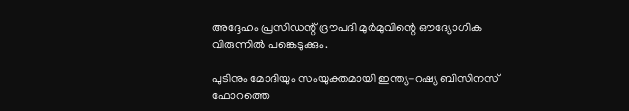അദ്ദേഹം പ്രസിഡന്റ് ദ്രൗപദി മുര്‍മുവിന്റെ ഔദ്യോഗിക വിരുന്നില്‍ പങ്കെടുക്കും.

പുടിനും മോദിയും സംയുക്തമായി ഇന്ത്യ-റഷ്യ ബിസിനസ് ഫോറത്തെ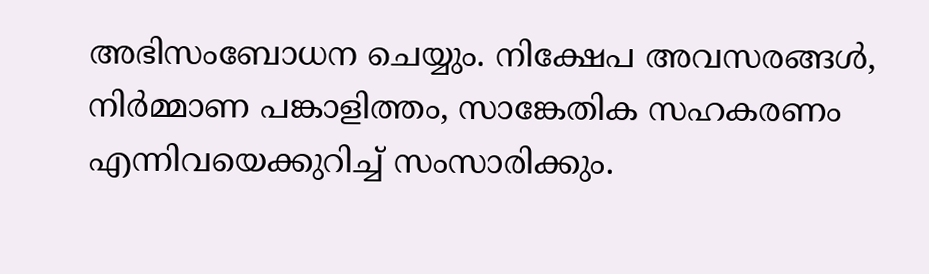അഭിസംബോധന ചെയ്യും. നിക്ഷേപ അവസരങ്ങള്‍, നിര്‍മ്മാണ പങ്കാളിത്തം, സാങ്കേതിക സഹകരണം എന്നിവയെക്കുറിച്ച് സംസാരിക്കും.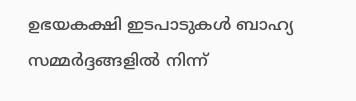ഉഭയകക്ഷി ഇടപാടുകള്‍ ബാഹ്യ സമ്മര്‍ദ്ദങ്ങളില്‍ നിന്ന്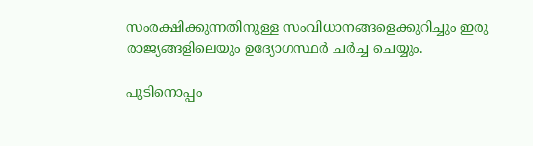സംരക്ഷിക്കുന്നതിനുള്ള സംവിധാനങ്ങളെക്കുറിച്ചും ഇരു രാജ്യങ്ങളിലെയും ഉദ്യോഗസ്ഥര്‍ ചര്‍ച്ച ചെയ്യും.

പുടിനൊപ്പം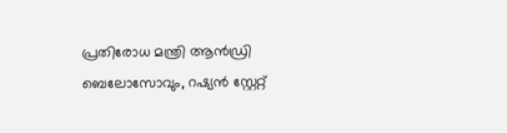പ്രതിരോധ മന്ത്രി ആന്‍ഡ്രി ബെലോസോവും, റഷ്യന്‍ സ്റ്റേറ്റ്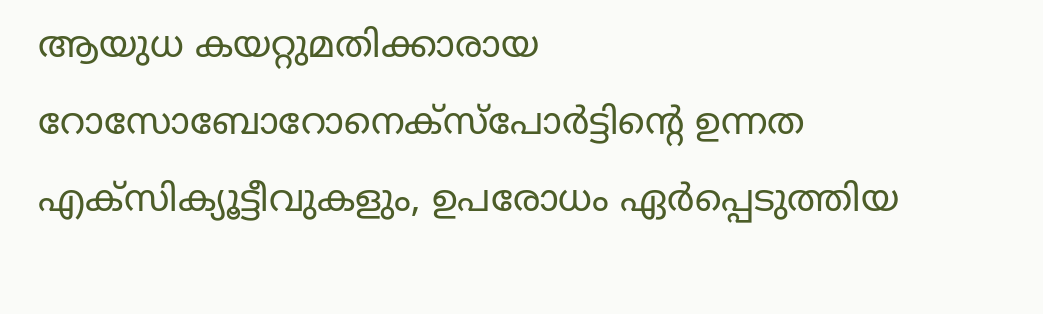ആയുധ കയറ്റുമതിക്കാരായ റോസോബോറോനെക്‌സ്‌പോര്‍ട്ടിന്റെ ഉന്നത എക്‌സിക്യൂട്ടീവുകളും, ഉപരോധം ഏര്‍പ്പെടുത്തിയ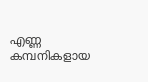എണ്ണ കമ്പനികളായ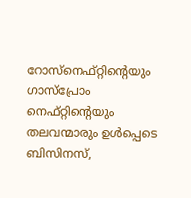റോസ്‌നെഫ്റ്റിന്റെയും ഗാസ്‌പ്രോം നെഫ്റ്റിന്റെയും തലവന്മാരും ഉള്‍പ്പെടെ ബിസിനസ്,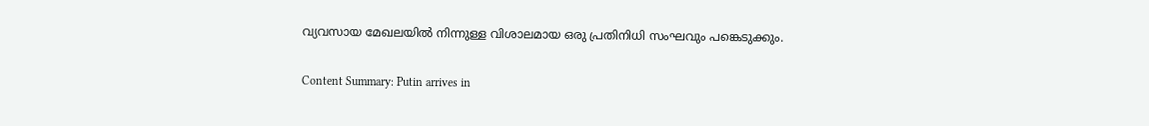വ്യവസായ മേഖലയില്‍ നിന്നുള്ള വിശാലമായ ഒരു പ്രതിനിധി സംഘവും പങ്കെടുക്കും.

Content Summary: Putin arrives in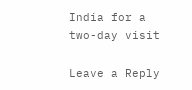India for a two-day visit

Leave a Reply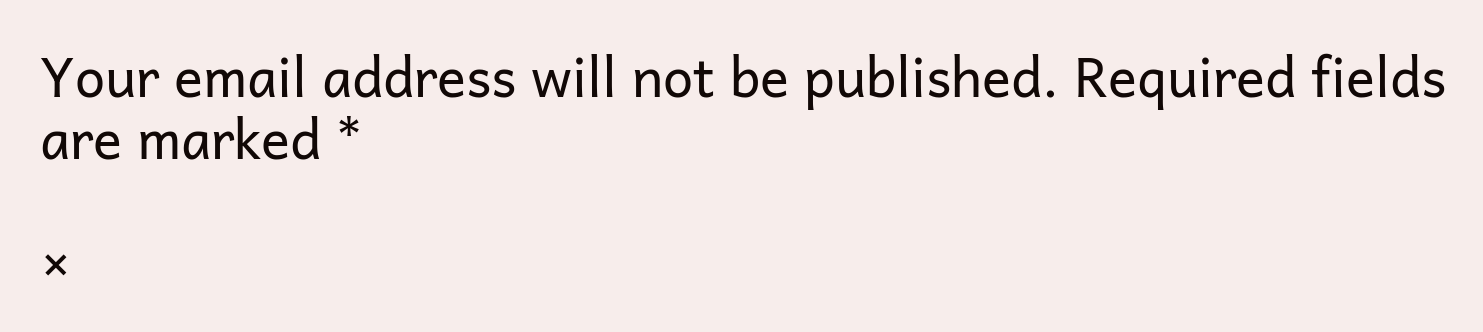Your email address will not be published. Required fields are marked *

×